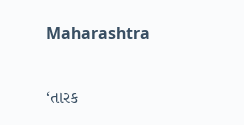Maharashtra

‘તારક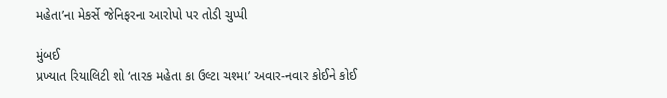મહેતા’ના મેકર્સે જેનિફરના આરોપો પર તોડી ચુપ્પી

મુંબઈ
પ્રખ્યાત રિયાલિટી શો ‘તારક મહેતા કા ઉલ્ટા ચશ્મા’ અવાર-નવાર કોઈને કોઈ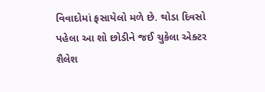વિવાદોમાં ફસાયેલો મળે છે. થોડા દિવસો પહેલા આ શો છોડીને જઈ ચુકેલા એક્ટર શૈલેશ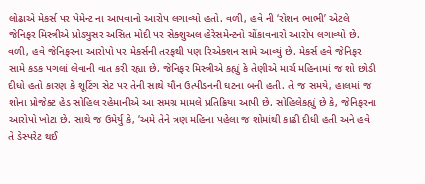લોઢાએ મેકર્સ પર પેમેન્ટ ના આપવાનો આરોપ લગાવ્યો હતો. વળી, હવે ની ‘રોશન ભાભી’ એટલે જેનિફર મિસ્ત્રીએ પ્રોડ્યુસર અસિત મોદી પર સેક્શુઅલ હેરેસમેન્ટનો ચોંકાવનારો આરોપ લગાવ્યો છે. વળી, હવે જેનિફરના આરોપો પર મેકર્સની તરફથી પણ રિએક્શન સામે આવ્યું છે. મેકર્સ હવે જેનિફર સામે કડક પગલાં લેવાની વાત કરી રહ્યા છે. જેનિફર મિસ્ત્રીએ કહ્યું કે તેણીએ માર્ચ મહિનામાં જ શો છોડી દીધો હતો કારણ કે શૂટિંગ સેટ પર તેની સાથે યૌન ઉત્પીડનની ઘટના બની હતી. તે જ સમયે, હાલમાં જ શોના પ્રોજેક્ટ હેડ સોહિલ રહેમાનીએ આ સમગ્ર મામલે પ્રતિક્રિયા આપી છે. સોહિલેકહ્યું છે કે, જેનિફરના આરોપો ખોટા છે. સાથે જ ઉમેર્યુ કે, ‘અમે તેને ત્રણ મહિના પહેલા જ શોમાંથી કાઢી દીધી હતી અને હવે તે ડેસ્પરેટ થઈ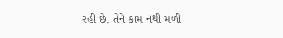રહી છે. તેને કામ નથી મળી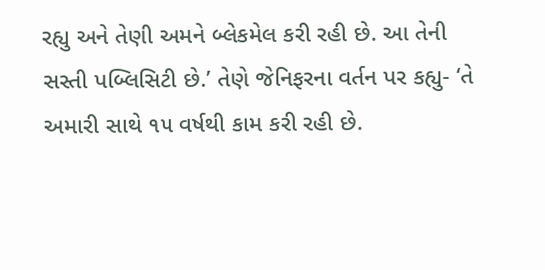રહ્યુ અને તેણી અમને બ્લેકમેલ કરી રહી છે. આ તેની સસ્તી પબ્લિસિટી છે.’ તેણે જેનિફરના વર્તન પર કહ્યુ- ‘તે અમારી સાથે ૧૫ વર્ષથી કામ કરી રહી છે.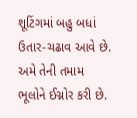શૂટિંગમાં બહુ બધાં ઉતાર-ચઢાવ આવે છે. અમે તેની તમામ ભૂલોને ઈગ્નોર કરી છે.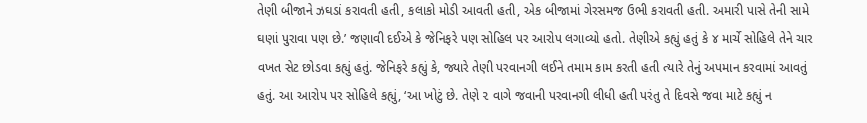તેણી બીજાને ઝઘડાં કરાવતી હતી, કલાકો મોડી આવતી હતી, એક બીજામાં ગેરસમજ ઉભી કરાવતી હતી. અમારી પાસે તેની સામે ઘણાં પુરાવા પણ છે.’ જણાવી દઈએ કે જેનિફરે પણ સોહિલ પર આરોપ લગાવ્યો હતો. તેણીએ કહ્યું હતું કે ૪ માર્ચે સોહિલે તેને ચાર વખત સેટ છોડવા કહ્યું હતું. જેનિફરે કહ્યું કે, જ્યારે તેણી પરવાનગી લઈને તમામ કામ કરતી હતી ત્યારે તેનું અપમાન કરવામાં આવતું હતું. આ આરોપ પર સોહિલે કહ્યું, ‘આ ખોટું છે. તેણે ૨ વાગે જવાની પરવાનગી લીધી હતી પરંતુ તે દિવસે જવા માટે કહ્યું ન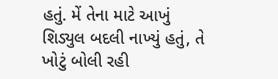હતું. મેં તેના માટે આખું શિડ્યુલ બદલી નાખ્યું હતું, તે ખોટું બોલી રહી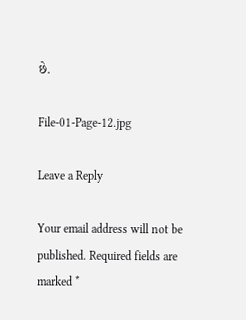છે.

File-01-Page-12.jpg

Leave a Reply

Your email address will not be published. Required fields are marked *